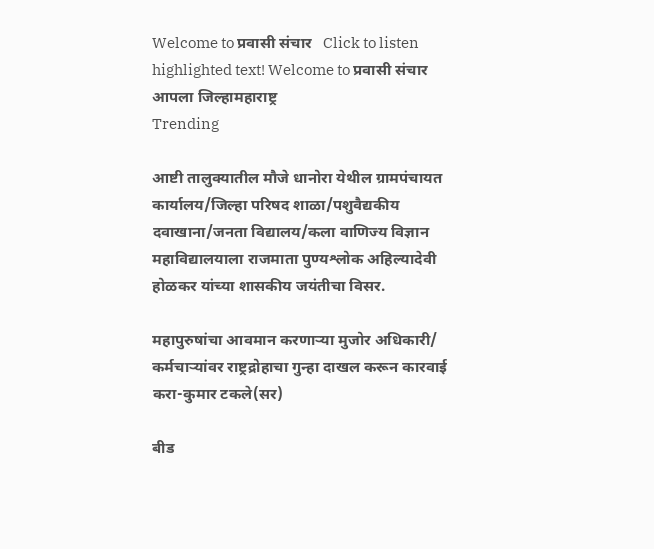Welcome to प्रवासी संचार   Click to listen highlighted text! Welcome to प्रवासी संचार
आपला जिल्हामहाराष्ट्र
Trending

आष्टी तालुक्यातील मौजे धानोरा येथील ग्रामपंचायत कार्यालय/जिल्हा परिषद शाळा/पशुवैद्यकीय दवाखाना/जनता विद्यालय/कला वाणिज्य विज्ञान महाविद्यालयाला राजमाता पुण्यश्लोक अहिल्यादेवी होळकर यांच्या शासकीय जयंतीचा विसर.

महापुरुषांचा आवमान करणाऱ्या मुजोर अधिकारी/ कर्मचाऱ्यांवर राष्ट्रद्रोहाचा गुन्हा दाखल करून कारवाई करा-कुमार टकले(सर)

बीड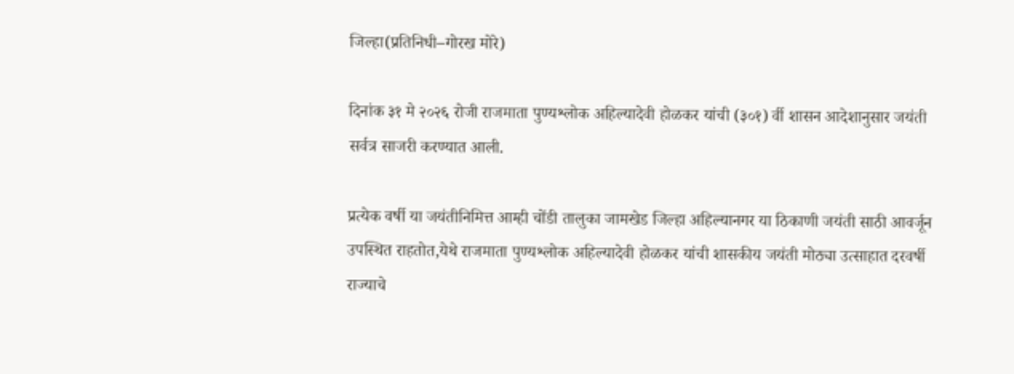जिल्हा(प्रतिनिधी–गोरख मोरे)

दिनांक ३१ मे २०२६ रोजी राजमाता पुण्यश्लोक अहिल्यादेवी होळकर यांची (३०१) र्वी शासन आदेशानुसार जयंती सर्वत्र साजरी करण्यात आली.

प्रत्येक वर्षी या जयंतीनिमित्त आम्ही चोंडी तालुका जामखेड जिल्हा अहिल्यानगर या ठिकाणी जयंती साठी आवर्जून उपस्थित राहतोत,येथे राजमाता पुण्यश्लोक अहिल्यादेवी होळकर यांची शासकीय जयंती मोठ्या उत्साहात दरवर्षी राज्याचे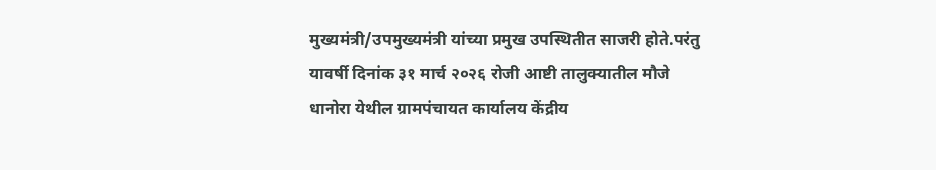मुख्यमंत्री/उपमुख्यमंत्री यांच्या प्रमुख उपस्थितीत साजरी होते.परंतु यावर्षी दिनांक ३१ मार्च २०२६ रोजी आष्टी तालुक्यातील मौजे धानोरा येथील ग्रामपंचायत कार्यालय केंद्रीय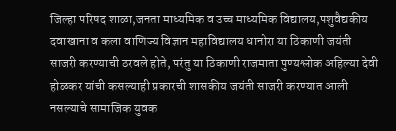जिल्हा परिषद शाळा,जनता माध्यमिक व उच्च माध्यमिक विद्यालय,पशुवैद्यकीय दवाखाना व कला वाणिज्य विज्ञान महाविद्यालय धानोरा या ठिकाणी जयंती साजरी करण्याची ठरवले होते, परंतु या ठिकाणी राजमाता पुण्यश्लोक अहिल्या देवी होळकर यांची कसल्याही प्रकारची शासकीय जयंती साजरी करण्यात आली नसल्याचे सामाजिक युवक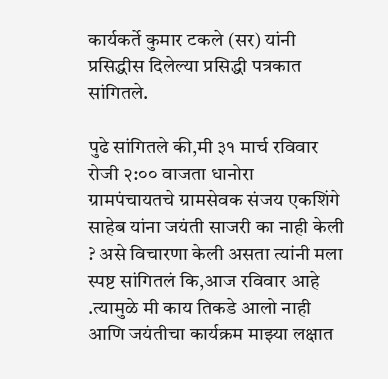कार्यकर्ते कुमार टकले (सर) यांनी प्रसिद्धीस दिलेल्या प्रसिद्धी पत्रकात सांगितले.

पुढे सांगितले की,मी ३१ मार्च रविवार रोजी २:०० वाजता धानोरा ग्रामपंचायतचे ग्रामसेवक संजय एकशिंगे साहेब यांना जयंती साजरी का नाही केली ? असे विचारणा केली असता त्यांनी मला स्पष्ट सांगितलं कि,आज रविवार आहे .त्यामुळे मी काय तिकडे आलो नाही आणि जयंतीचा कार्यक्रम माझ्या लक्षात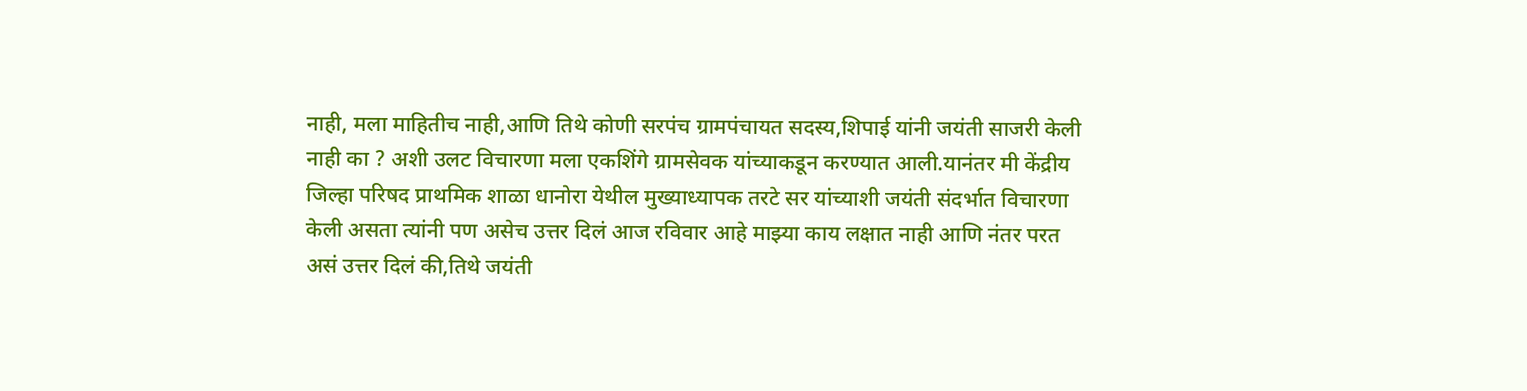नाही, मला माहितीच नाही,आणि तिथे कोणी सरपंच ग्रामपंचायत सदस्य,शिपाई यांनी जयंती साजरी केली नाही का ? अशी उलट विचारणा मला एकशिंगे ग्रामसेवक यांच्याकडून करण्यात आली.यानंतर मी केंद्रीय जिल्हा परिषद प्राथमिक शाळा धानोरा येथील मुख्याध्यापक तरटे सर यांच्याशी जयंती संदर्भात विचारणा केली असता त्यांनी पण असेच उत्तर दिलं आज रविवार आहे माझ्या काय लक्षात नाही आणि नंतर परत असं उत्तर दिलं की,तिथे जयंती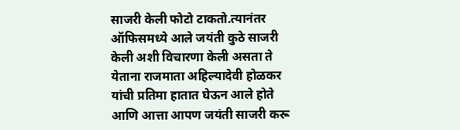साजरी केली फोटो टाकतो.त्यानंतर ऑफिसमध्ये आले जयंती कुठे साजरी केली अशी विचारणा केली असता ते येताना राजमाता अहिल्यादेवी होळकर यांची प्रतिमा हातात घेऊन आले होते आणि आत्ता आपण जयंती साजरी करू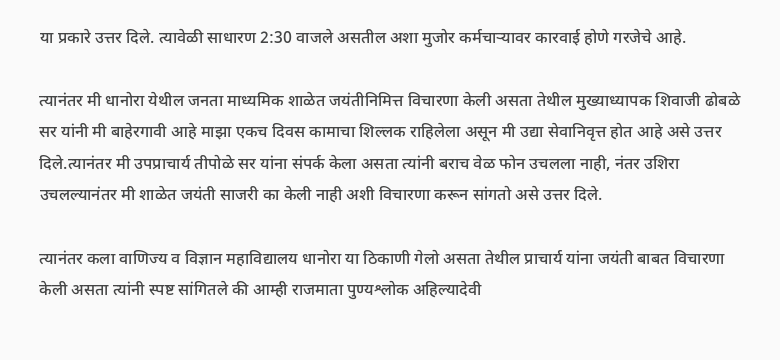या प्रकारे उत्तर दिले. त्यावेळी साधारण 2:30 वाजले असतील अशा मुजोर कर्मचाऱ्यावर कारवाई होणे गरजेचे आहे.

त्यानंतर मी धानोरा येथील जनता माध्यमिक शाळेत जयंतीनिमित्त विचारणा केली असता तेथील मुख्याध्यापक शिवाजी ढोबळे सर यांनी मी बाहेरगावी आहे माझा एकच दिवस कामाचा शिल्लक राहिलेला असून मी उद्या सेवानिवृत्त होत आहे असे उत्तर दिले.त्यानंतर मी उपप्राचार्य तीपोळे सर यांना संपर्क केला असता त्यांनी बराच वेळ फोन उचलला नाही, नंतर उशिरा उचलल्यानंतर मी शाळेत जयंती साजरी का केली नाही अशी विचारणा करून सांगतो असे उत्तर दिले.

त्यानंतर कला वाणिज्य व विज्ञान महाविद्यालय धानोरा या ठिकाणी गेलो असता तेथील प्राचार्य यांना जयंती बाबत विचारणा केली असता त्यांनी स्पष्ट सांगितले की आम्ही राजमाता पुण्यश्लोक अहिल्यादेवी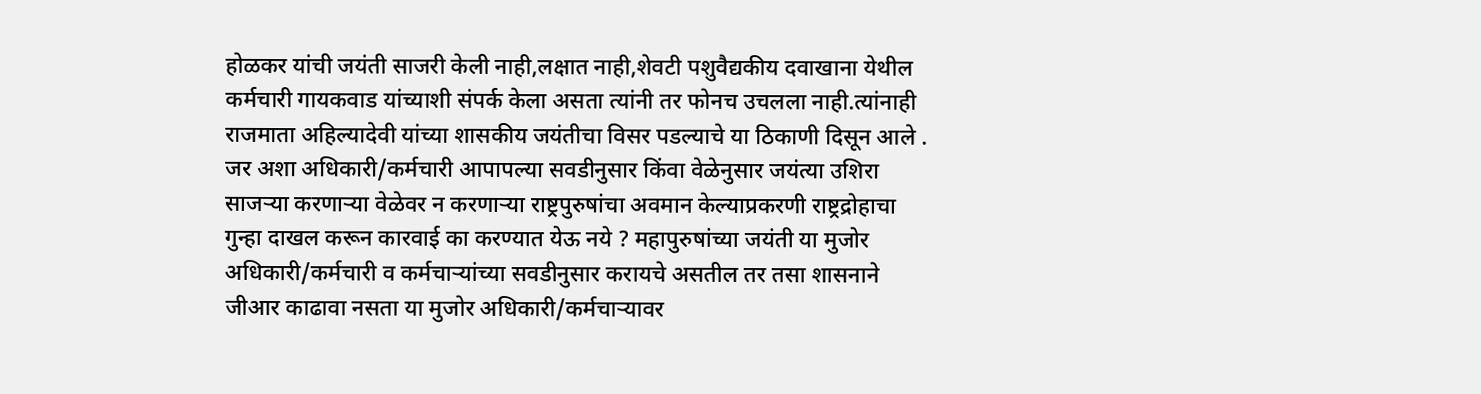होळकर यांची जयंती साजरी केली नाही,लक्षात नाही,शेवटी पशुवैद्यकीय दवाखाना येथील कर्मचारी गायकवाड यांच्याशी संपर्क केला असता त्यांनी तर फोनच उचलला नाही.त्यांनाही राजमाता अहिल्यादेवी यांच्या शासकीय जयंतीचा विसर पडल्याचे या ठिकाणी दिसून आले .
जर अशा अधिकारी/कर्मचारी आपापल्या सवडीनुसार किंवा वेळेनुसार जयंत्या उशिरा साजऱ्या करणाऱ्या वेळेवर न करणाऱ्या राष्ट्रपुरुषांचा अवमान केल्याप्रकरणी राष्ट्रद्रोहाचा गुन्हा दाखल करून कारवाई का करण्यात येऊ नये ? महापुरुषांच्या जयंती या मुजोर अधिकारी/कर्मचारी व कर्मचाऱ्यांच्या सवडीनुसार करायचे असतील तर तसा शासनाने जीआर काढावा नसता या मुजोर अधिकारी/कर्मचाऱ्यावर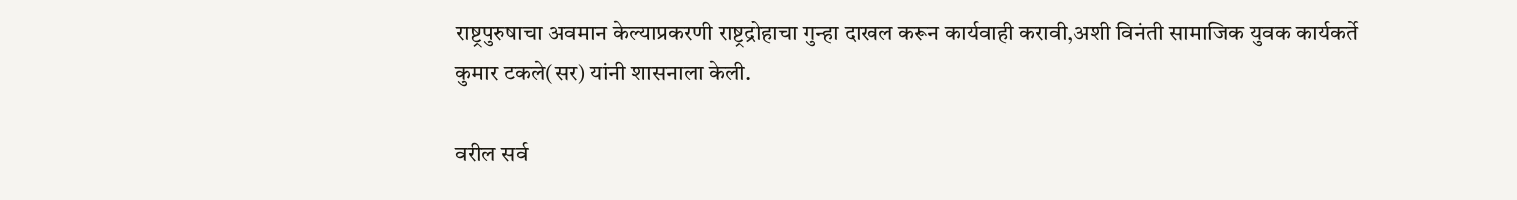राष्ट्रपुरुषाचा अवमान केल्याप्रकरणी राष्ट्रद्रोहाचा गुन्हा दाखल करून कार्यवाही करावी,अशी विनंती सामाजिक युवक कार्यकर्ते कुमार टकले(सर) यांनी शासनाला केली.

वरील सर्व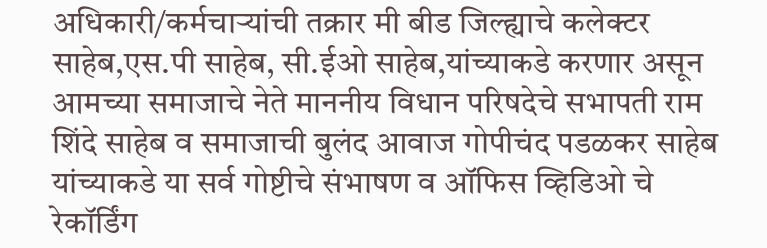अधिकारी/कर्मचाऱ्यांची तक्रार मी बीड जिल्ह्याचे कलेक्टर साहेब,एस.पी साहेब, सी.ईओ साहेब,यांच्याकडे करणार असून आमच्या समाजाचे नेते माननीय विधान परिषदेचे सभापती राम शिंदे साहेब व समाजाची बुलंद आवाज गोपीचंद पडळकर साहेब यांच्याकडे या सर्व गोष्टीचे संभाषण व ऑफिस व्हिडिओ चे रेकॉर्डिंग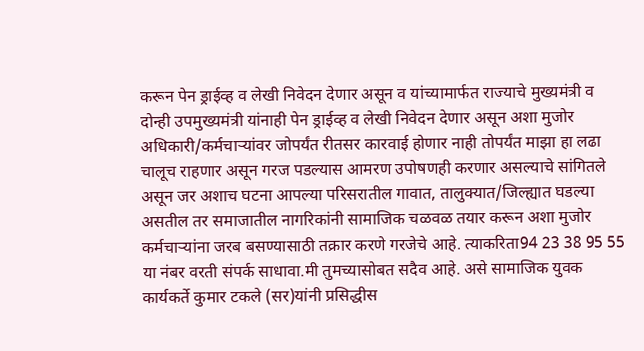करून पेन ड्राईव्ह व लेखी निवेदन देणार असून व यांच्यामार्फत राज्याचे मुख्यमंत्री व दोन्ही उपमुख्यमंत्री यांनाही पेन ड्राईव्ह व लेखी निवेदन देणार असून अशा मुजोर अधिकारी/कर्मचाऱ्यांवर जोपर्यंत रीतसर कारवाई होणार नाही तोपर्यंत माझा हा लढा चालूच राहणार असून गरज पडल्यास आमरण उपोषणही करणार असल्याचे सांगितले असून जर अशाच घटना आपल्या परिसरातील गावात, तालुक्यात/जिल्ह्यात घडल्या असतील तर समाजातील नागरिकांनी सामाजिक चळवळ तयार करून अशा मुजोर कर्मचाऱ्यांना जरब बसण्यासाठी तक्रार करणे गरजेचे आहे. त्याकरिता94 23 38 95 55 या नंबर वरती संपर्क साधावा.मी तुमच्यासोबत सदैव आहे. असे सामाजिक युवक कार्यकर्ते कुमार टकले (सर)यांनी प्रसिद्धीस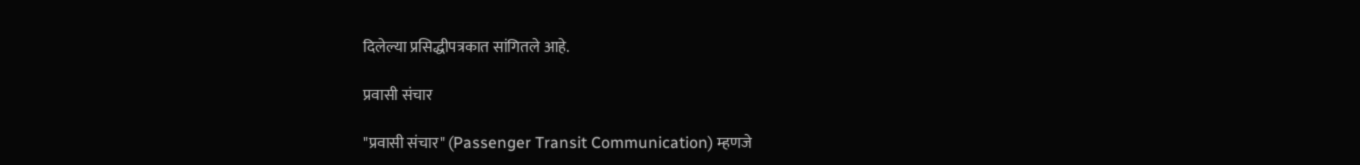दिलेल्या प्रसिद्धीपत्रकात सांगितले आहे.

प्रवासी संचार

"प्रवासी संचार" (Passenger Transit Communication) म्हणजे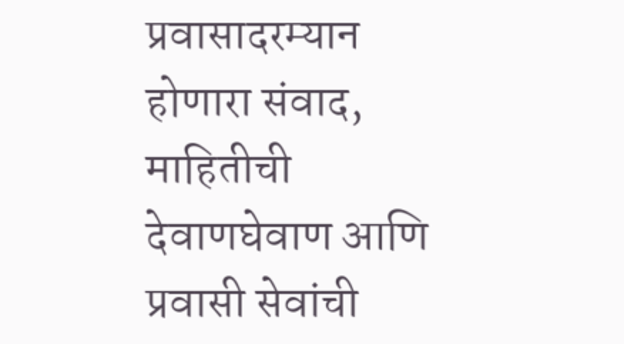प्रवासादरम्यान होणारा संवाद, माहितीची देवाणघेवाण आणि प्रवासी सेवांची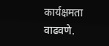कार्यक्षमता वाढवणे.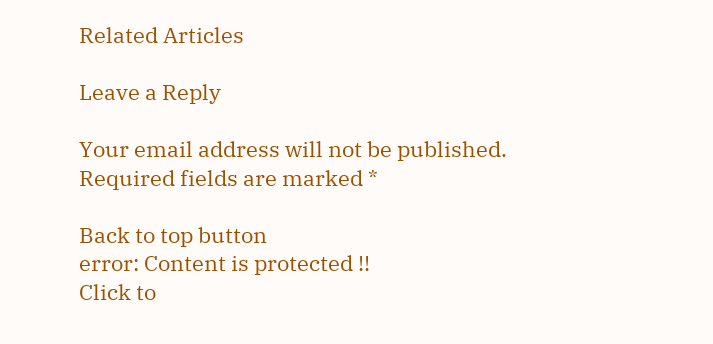Related Articles

Leave a Reply

Your email address will not be published. Required fields are marked *

Back to top button
error: Content is protected !!
Click to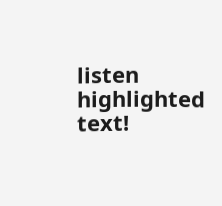listen highlighted text!